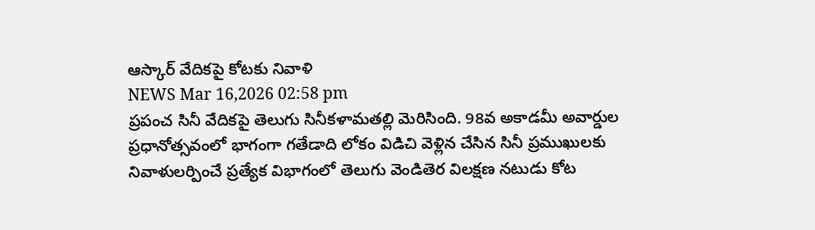ఆస్కార్ వేదికపై కోటకు నివాళి
NEWS Mar 16,2026 02:58 pm
ప్రపంచ సినీ వేదికపై తెలుగు సినీకళామతల్లి మెరిసింది. 98వ అకాడమీ అవార్డుల ప్రధానోత్సవంలో భాగంగా గతేడాది లోకం విడిచి వెళ్లిన చేసిన సినీ ప్రముఖులకు నివాళులర్పించే ప్రత్యేక విభాగంలో తెలుగు వెండితెర విలక్షణ నటుడు కోట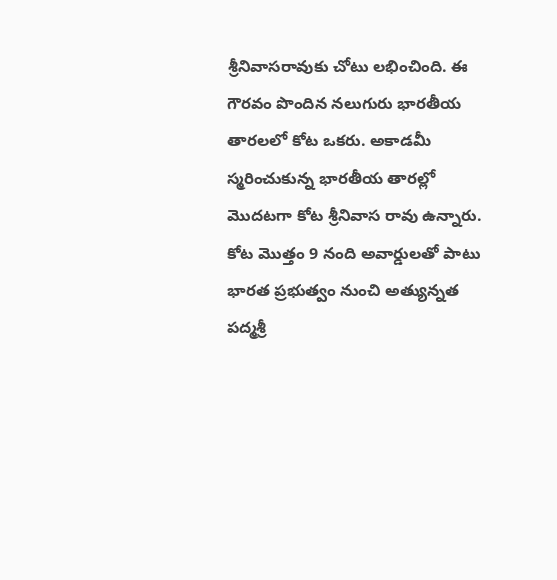శ్రీనివాసరావుకు చోటు లభించింది. ఈ గౌరవం పొందిన నలుగురు భారతీయ తారలలో కోట ఒకరు. అకాడమీ స్మరించుకున్న భారతీయ తారల్లో మొదటగా కోట శ్రీనివాస రావు ఉన్నారు. కోట మొత్తం 9 నంది అవార్డులతో పాటు భారత ప్రభుత్వం నుంచి అత్యున్నత పద్మశ్రీ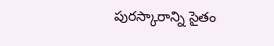పురస్కారాన్ని సైతం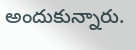అందుకున్నారు.